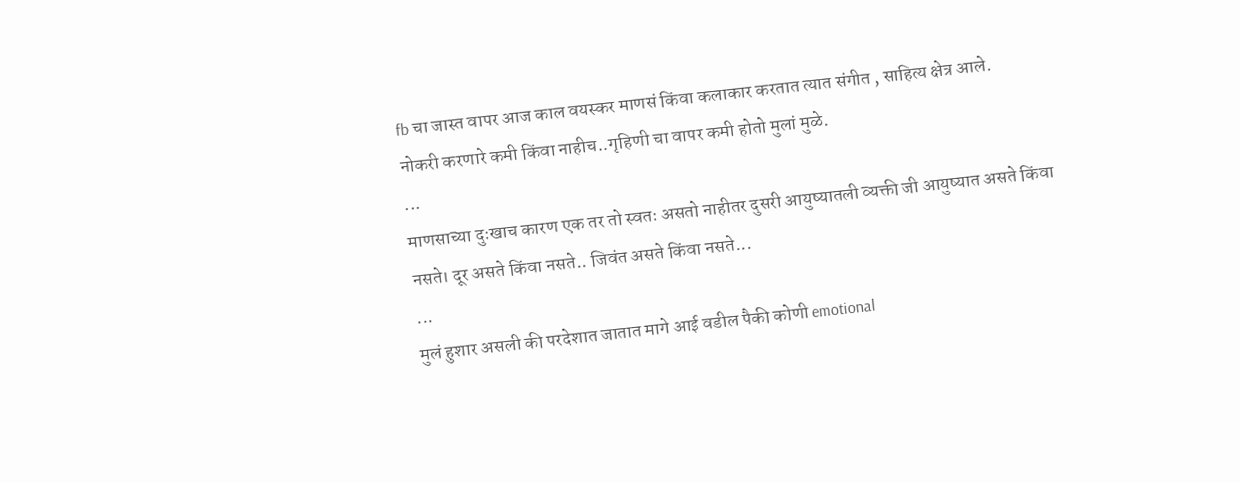fb चा जास्त वापर आज काल वयस्कर माणसं किंवा कलाकार करतात त्यात संगीत , साहित्य क्षेत्र आले.
नोकरी करणारे कमी किंवा नाहीच..गृहिणी चा वापर कमी होतो मुलां मुळे.
...
माणसाच्या दुःखाच कारण एक तर तो स्वतः असतो नाहीतर दुसरी आयुष्यातली व्यक्ती जी आयुष्यात असते किंवा नसते। दूर असते किंवा नसते.. जिवंत असते किंवा नसते...
...
मुलं हुशार असली की परदेशात जातात मागे आई वडील पैकी कोणी emotional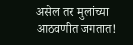असेल तर मुलांच्या आठवणीत जगतात!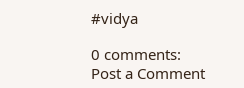#vidya

0 comments:
Post a Comment